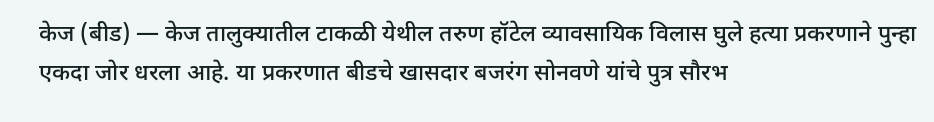केज (बीड) — केज तालुक्यातील टाकळी येथील तरुण हॉटेल व्यावसायिक विलास घुले हत्या प्रकरणाने पुन्हा एकदा जोर धरला आहे. या प्रकरणात बीडचे खासदार बजरंग सोनवणे यांचे पुत्र सौरभ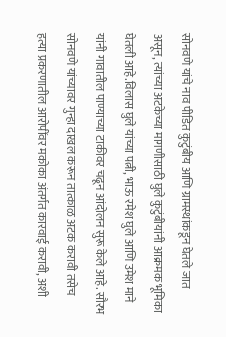सोनवणे यांचे नाव पीडित कुटुंबीय आणि ग्रामस्थांकडून घेतले जात असून, त्यांच्या अटकेच्या मागणीसाठी घुले कुटुंबीयांनी आक्रमक भूमिका घेतली आहे.विलास घुले यांच्या पत्नी, भाऊ रमेश घुले आणि उमेश माने यांनी गावातील पाण्याच्या टाकीवर चढून आंदोलन सुरू केले आहे. सौरभ सोनवणे यांच्यावर गुन्हा दाखल करून तात्काळ अटक करावी तसेच हत्या प्रकरणातील आरोपींवर मकोका अंतर्गत कारवाई करावी, अशी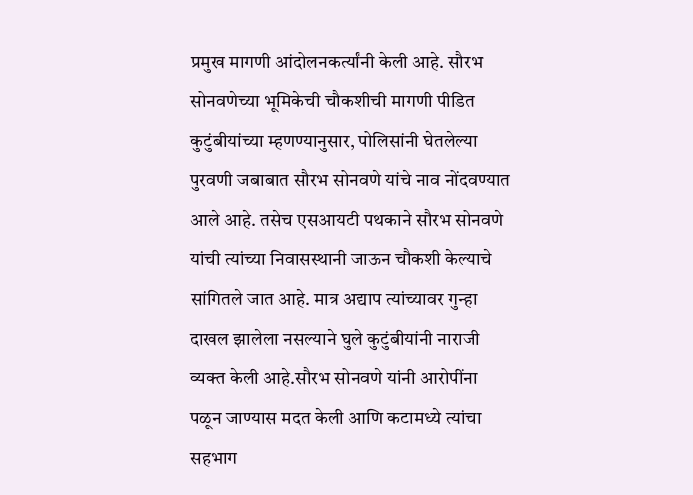प्रमुख मागणी आंदोलनकर्त्यांनी केली आहे. सौरभ सोनवणेच्या भूमिकेची चौकशीची मागणी पीडित कुटुंबीयांच्या म्हणण्यानुसार, पोलिसांनी घेतलेल्या पुरवणी जबाबात सौरभ सोनवणे यांचे नाव नोंदवण्यात आले आहे. तसेच एसआयटी पथकाने सौरभ सोनवणे यांची त्यांच्या निवासस्थानी जाऊन चौकशी केल्याचे सांगितले जात आहे. मात्र अद्याप त्यांच्यावर गुन्हा दाखल झालेला नसल्याने घुले कुटुंबीयांनी नाराजी व्यक्त केली आहे.सौरभ सोनवणे यांनी आरोपींना पळून जाण्यास मदत केली आणि कटामध्ये त्यांचा सहभाग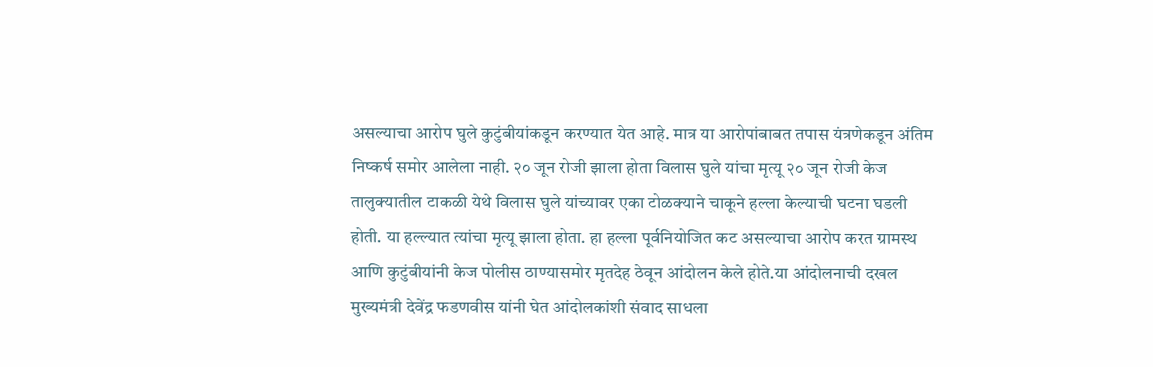असल्याचा आरोप घुले कुटुंबीयांकडून करण्यात येत आहे. मात्र या आरोपांबाबत तपास यंत्रणेकडून अंतिम निष्कर्ष समोर आलेला नाही. २० जून रोजी झाला होता विलास घुले यांचा मृत्यू २० जून रोजी केज तालुक्यातील टाकळी येथे विलास घुले यांच्यावर एका टोळक्याने चाकूने हल्ला केल्याची घटना घडली होती. या हल्ल्यात त्यांचा मृत्यू झाला होता. हा हल्ला पूर्वनियोजित कट असल्याचा आरोप करत ग्रामस्थ आणि कुटुंबीयांनी केज पोलीस ठाण्यासमोर मृतदेह ठेवून आंदोलन केले होते.या आंदोलनाची दखल मुख्यमंत्री देवेंद्र फडणवीस यांनी घेत आंदोलकांशी संवाद साधला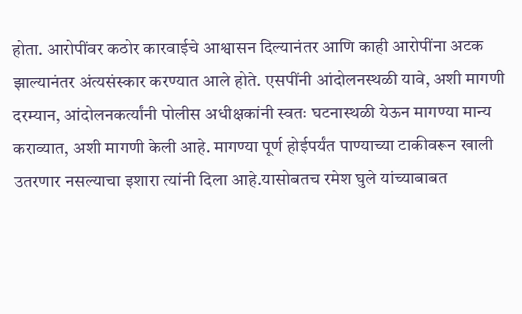होता. आरोपींवर कठोर कारवाईचे आश्वासन दिल्यानंतर आणि काही आरोपींना अटक झाल्यानंतर अंत्यसंस्कार करण्यात आले होते. एसपींनी आंदोलनस्थळी यावे, अशी मागणी दरम्यान, आंदोलनकर्त्यांनी पोलीस अधीक्षकांनी स्वतः घटनास्थळी येऊन मागण्या मान्य कराव्यात, अशी मागणी केली आहे. मागण्या पूर्ण होईपर्यंत पाण्याच्या टाकीवरून खाली उतरणार नसल्याचा इशारा त्यांनी दिला आहे.यासोबतच रमेश घुले यांच्याबाबत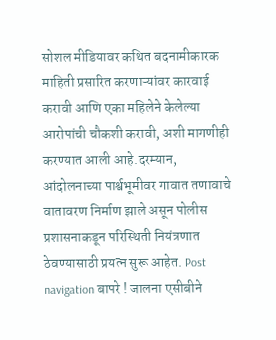सोशल मीडियावर कथित बदनामीकारक माहिती प्रसारित करणाऱ्यांवर कारवाई करावी आणि एका महिलेने केलेल्या आरोपांची चौकशी करावी, अशी मागणीही करण्यात आली आहे.दरम्यान, आंदोलनाच्या पार्श्वभूमीवर गावात तणावाचे वातावरण निर्माण झाले असून पोलीस प्रशासनाकडून परिस्थिती नियंत्रणात ठेवण्यासाठी प्रयत्न सुरू आहेत. Post navigation बापरे ! जालना एसीबीने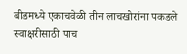बीडमध्ये एकाचवेळी तीन लाचखोरांना पकडले स्वाक्षरीसाठी पाच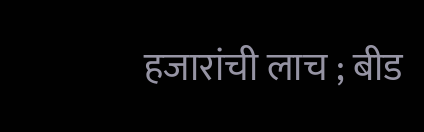हजारांची लाच ; बीड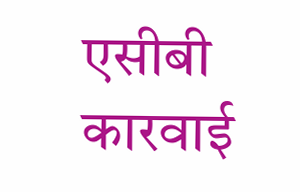एसीबी कारवाई